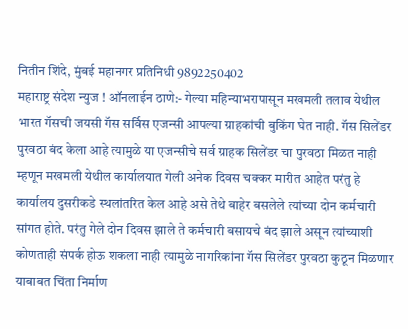नितीन शिंदे, मुंबई महानगर प्रतिनिधी 9892250402
महाराष्ट्र संदेश न्युज ! ऑनलाईन ठाणे:- गेल्या महिन्याभरापासून मखमली तलाव येथील भारत गॅसची जयसी गॅस सर्विस एजन्सी आपल्या ग्राहकांची बुकिंग घेत नाही. गॅस सिलेंडर पुरवठा बंद केला आहे त्यामुळे या एजन्सीचे सर्व ग्राहक सिलेंडर चा पुरवठा मिळत नाही म्हणून मखमली येथील कार्यालयात गेली अनेक दिवस चक्कर मारीत आहेत परंतु हे कार्यालय दुसरीकडे स्थलांतरित केल आहे असे तेथे बाहेर बसलेले त्यांच्या दोन कर्मचारी सांगत होते. परंतु गेले दोन दिवस झाले ते कर्मचारी बसायचे बंद झाले असून त्यांच्याशी कोणताही संपर्क होऊ शकला नाही त्यामुळे नागरिकांना गॅस सिलेंडर पुरवठा कुठून मिळणार याबाबत चिंता निर्माण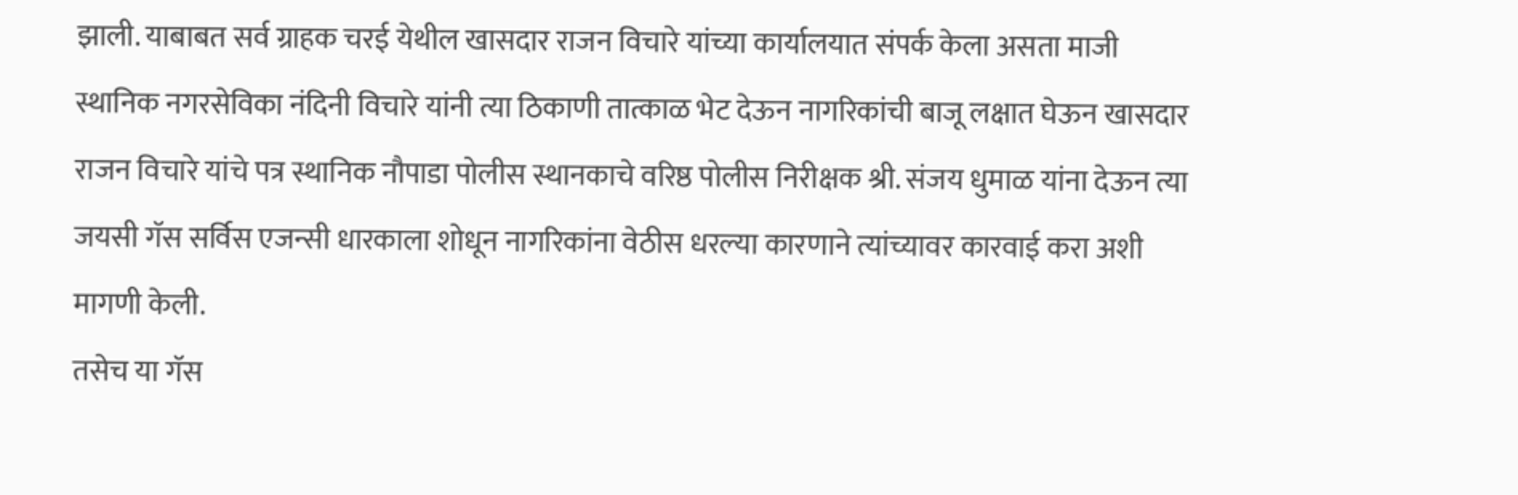झाली. याबाबत सर्व ग्राहक चरई येथील खासदार राजन विचारे यांच्या कार्यालयात संपर्क केला असता माजी स्थानिक नगरसेविका नंदिनी विचारे यांनी त्या ठिकाणी तात्काळ भेट देऊन नागरिकांची बाजू लक्षात घेऊन खासदार राजन विचारे यांचे पत्र स्थानिक नौपाडा पोलीस स्थानकाचे वरिष्ठ पोलीस निरीक्षक श्री. संजय धुमाळ यांना देऊन त्या जयसी गॅस सर्विस एजन्सी धारकाला शोधून नागरिकांना वेठीस धरल्या कारणाने त्यांच्यावर कारवाई करा अशी मागणी केली.
तसेच या गॅस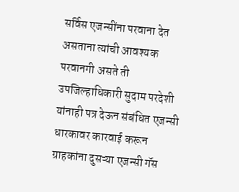सर्विस एजन्सींना परवाना देत असताना त्यांची आवश्यक परवानगी असते ती उपजिल्हाधिकारी सुदाम परदेशी यांनाही पत्र देऊन संबंधित एजन्सी धारकावर कारवाई करून ग्राहकांना दुसऱ्या एजन्सी गॅस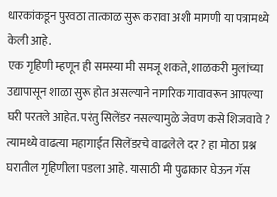धारकांकडून पुरवठा तात्काळ सुरू करावा अशी मागणी या पत्रामध्ये केली आहे.
एक गृहिणी म्हणून ही समस्या मी समजू शकते, शाळकरी मुलांच्या उद्यापासून शाळा सुरू होत असल्याने नागरिक गावावरून आपल्या घरी परतले आहेत. परंतु सिलेंडर नसल्यामुळे जेवण कसे शिजवावे ? त्यामध्ये वाढत्या महागाईत सिलेंडरचे वाढलेले दर ? हा मोठा प्रश्न घरातील गृहिणीला पडला आहे. यासाठी मी पुढाकार घेऊन गॅस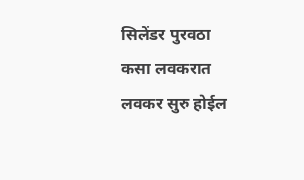सिलेंडर पुरवठा कसा लवकरात लवकर सुरु होईल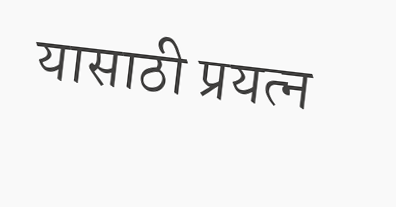यासाठी प्रयत्न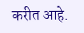करीत आहे.